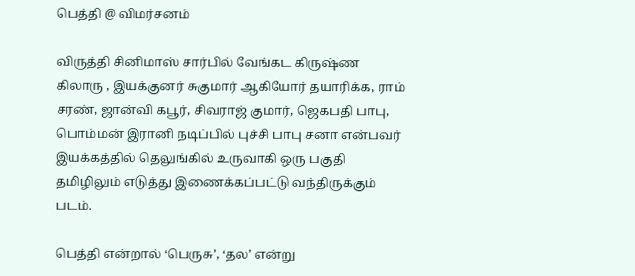பெத்தி @ விமர்சனம்

விருத்தி சினிமாஸ் சார்பில் வேங்கட கிருஷ்ண கிலாரு , இயக்குனர் சுகுமார் ஆகியோர் தயாரிக்க, ராம் சரண், ஜான்வி கபூர், சிவராஜ் குமார், ஜெகபதி பாபு,  பொம்மன் இரானி நடிப்பில் புச்சி பாபு சனா என்பவர் இயக்கத்தில் தெலுங்கில் உருவாகி ஒரு பகுதி தமிழிலும் எடுத்து இணைக்கப்பட்டு வந்திருக்கும் படம்.

பெத்தி என்றால் ‘பெருசு’, ‘தல’ என்று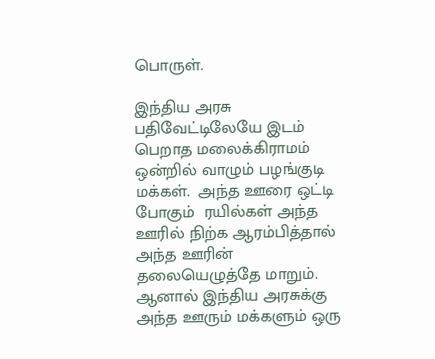பொருள்.

இந்திய அரசு பதிவேட்டிலேயே இடம் பெறாத மலைக்கிராமம் ஒன்றில் வாழும் பழங்குடி மக்கள்.  அந்த ஊரை ஒட்டி போகும்  ரயில்கள் அந்த  ஊரில் நிற்க ஆரம்பித்தால் அந்த ஊரின் தலையெழுத்தே மாறும். ஆனால் இந்திய அரசுக்கு அந்த ஊரும் மக்களும் ஒரு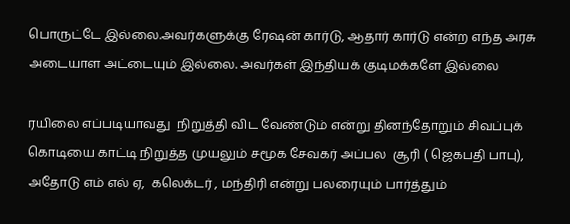பொருட்டே இல்லை.அவர்களுக்கு ரேஷன் கார்டு, ஆதார் கார்டு என்ற எந்த அரசு அடையாள அட்டையும் இல்லை. அவர்கள் இந்தியக் குடிமக்களே இல்லை

ரயிலை எப்படியாவது  நிறுத்தி விட வேண்டும் என்று தினந்தோறும் சிவப்புக் கொடியை காட்டி நிறுத்த முயலும் சமூக சேவகர் அப்பல  சூரி ( ஜெகபதி பாபு), அதோடு எம் எல் ஏ,  கலெக்டர் , மந்திரி என்று பலரையும் பார்த்தும்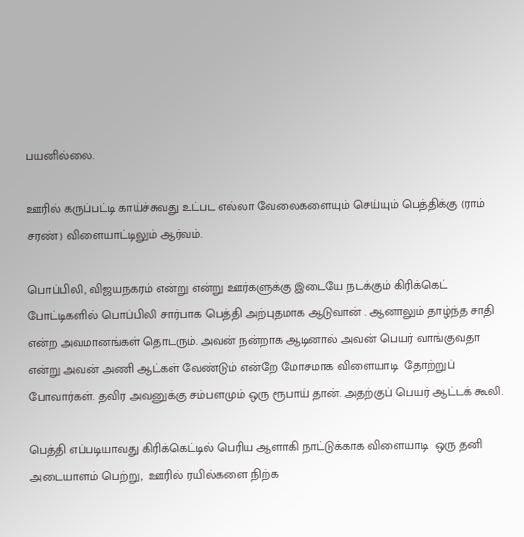பயனில்லை.

ஊரில் கருப்பட்டி காய்ச்சுவது உட்பட எல்லா வேலைகளையும் செய்யும் பெத்திக்கு (ராம் சரண்) விளையாட்டிலும் ஆர்வம்.

பொப்பிலி, விஜயநகரம் என்று என்று ஊர்களுக்கு இடையே நடக்கும் கிரிக்கெட் போட்டிகளில் பொப்பிலி சார்பாக பெத்தி அற்புதமாக ஆடுவான் . ஆனாலும் தாழ்ந்த சாதி  என்ற அவமானங்கள் தொடரும். அவன் நன்றாக ஆடினால் அவன் பெயர் வாங்குவதா என்று அவன் அணி ஆட்கள் வேண்டும் என்றே மோசமாக விளையாடி  தோற்றுப் போவார்கள். தவிர அவனுக்கு சம்பளமும் ஒரு ரூபாய் தான். அதற்குப் பெயர் ஆட்டக் கூலி.

பெத்தி எப்படியாவது கிரிக்கெட்டில் பெரிய ஆளாகி நாட்டுக்காக விளையாடி  ஒரு தனி அடையாளம் பெற்று,  ஊரில் ரயில்களை நிற்க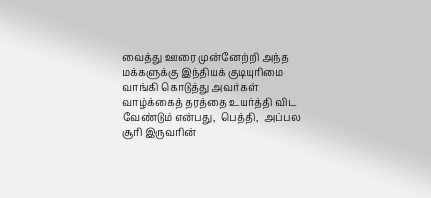வைத்து ஊரை முன்னேற்றி அந்த மக்களுக்கு இந்தியக் குடியுரிமை வாங்கி கொடுத்து அவர்கள் வாழ்க்கைத் தரத்தை உயர்த்தி விட  வேண்டும் என்பது,  பெத்தி,  அப்பல  சூரி இருவரின்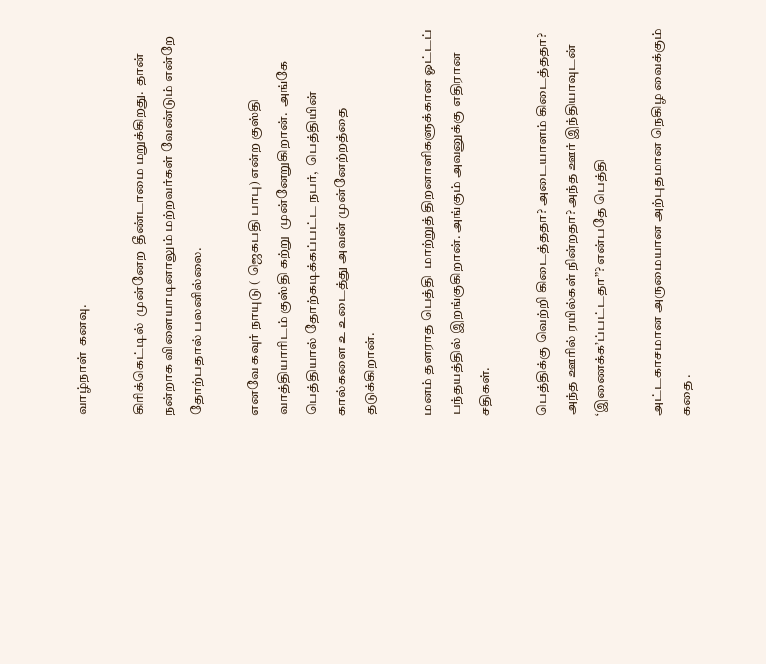வாழ்நாள்  கனவு.

கிரிக்கெட்டில்  முன்னேற  தீண்டாமை மறுக்கிறது.  தான் நன்றாக விளையாடினாலும் மற்றவர்கள் வேண்டும் என்றே தோற்பதால் பலனில்லை.

எனவே கவுர் நாயுடு ( ஜெகபதி பாபு) என்ற குஸ்தி வாத்தியாரிடம் குஸ்தி கற்று  முன்னேறுகிறான்.  அங்கே பெத்தியால் தோற்கடிக்கப்பட்ட நபர்,  பெத்தியின் கால்களை உ உடைத்து அவன் முன்னேற்றத்தை தடுக்கிறான்.

மனம் தளராத பெத்தி  மாற்றுத் திறனாளிகளுக்கான ஓட்டப் பந்தயத்தில் இறங்குகிறான். அங்கும் அவனுக்கு எதிரான சதிகள்.

பெத்திக்கு வெற்றி கிடைத்ததா? அடையாளம் கிடைத்ததா? அந்த ஊரில் ரயில்கள் நின்றதா? அந்த ஊர் இந்தியாவுடன்  ‘இணைக்க’ப்பட்டதா”? என்பதே பெத்தி

அட்டகாசமான அருமையான அற்புதமான நெகிழ வைக்கும் கதை .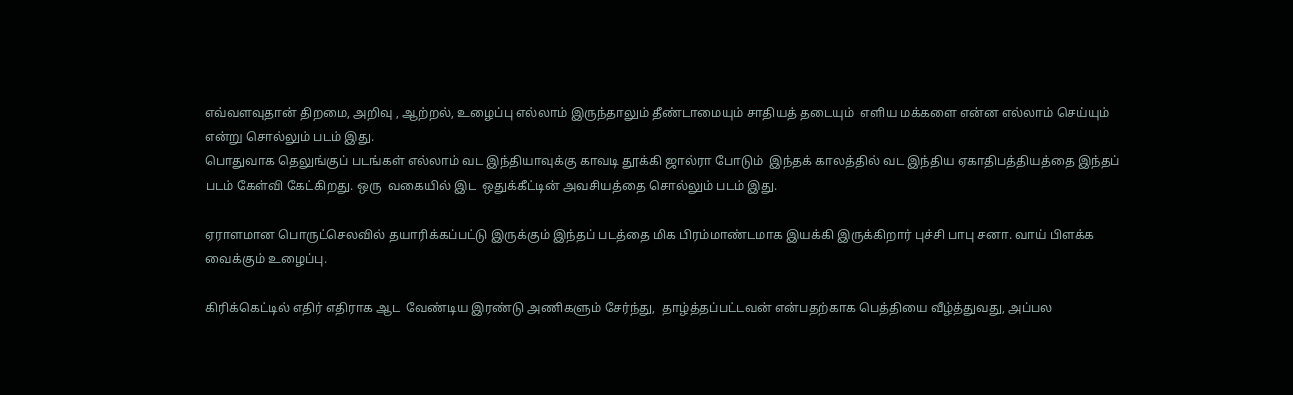எவ்வளவுதான் திறமை, அறிவு , ஆற்றல், உழைப்பு எல்லாம் இருந்தாலும் தீண்டாமையும் சாதியத் தடையும்  எளிய மக்களை என்ன எல்லாம் செய்யும் என்று சொல்லும் படம் இது.
பொதுவாக தெலுங்குப் படங்கள் எல்லாம் வட இந்தியாவுக்கு காவடி தூக்கி ஜால்ரா போடும்  இந்தக் காலத்தில் வட இந்திய ஏகாதிபத்தியத்தை இந்தப் படம் கேள்வி கேட்கிறது. ஒரு  வகையில் இட  ஒதுக்கீட்டின் அவசியத்தை சொல்லும் படம் இது.

ஏராளமான பொருட்செலவில் தயாரிக்கப்பட்டு இருக்கும் இந்தப் படத்தை மிக பிரம்மாண்டமாக இயக்கி இருக்கிறார் புச்சி பாபு சனா. வாய் பிளக்க வைக்கும் உழைப்பு.

கிரிக்கெட்டில் எதிர் எதிராக ஆட  வேண்டிய இரண்டு அணிகளும் சேர்ந்து,  தாழ்த்தப்பட்டவன் என்பதற்காக பெத்தியை வீழ்த்துவது, அப்பல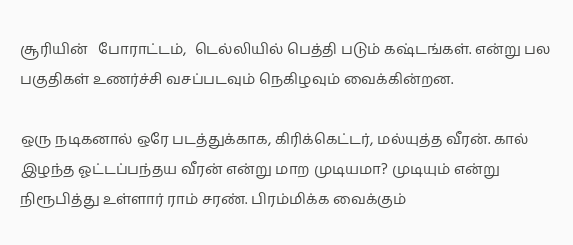சூரியின்   போராட்டம்,  டெல்லியில் பெத்தி படும் கஷ்டங்கள். என்று பல பகுதிகள் உணர்ச்சி வசப்படவும் நெகிழவும் வைக்கின்றன.

ஒரு நடிகனால் ஒரே படத்துக்காக, கிரிக்கெட்டர், மல்யுத்த வீரன். கால் இழந்த ஓட்டப்பந்தய வீரன் என்று மாற முடியமா? முடியும் என்று நிரூபித்து உள்ளார் ராம் சரண். பிரம்மிக்க வைக்கும்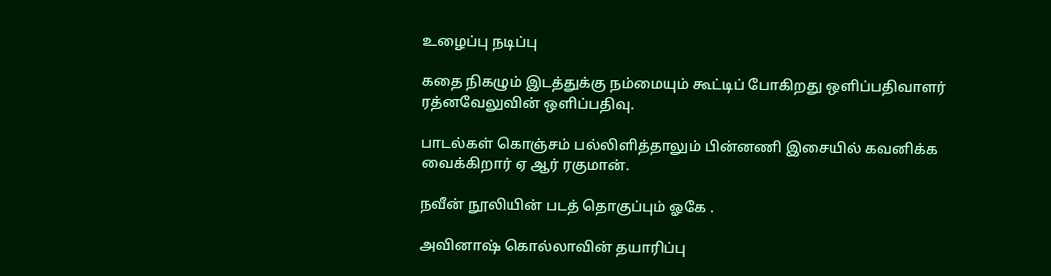உழைப்பு நடிப்பு

கதை நிகழும் இடத்துக்கு நம்மையும் கூட்டிப் போகிறது ஒளிப்பதிவாளர் ரத்னவேலுவின் ஒளிப்பதிவு.

பாடல்கள் கொஞ்சம் பல்லிளித்தாலும் பின்னணி இசையில் கவனிக்க வைக்கிறார் ஏ ஆர் ரகுமான்.

நவீன் நூலியின் படத் தொகுப்பும் ஓகே .

அவினாஷ் கொல்லாவின் தயாரிப்பு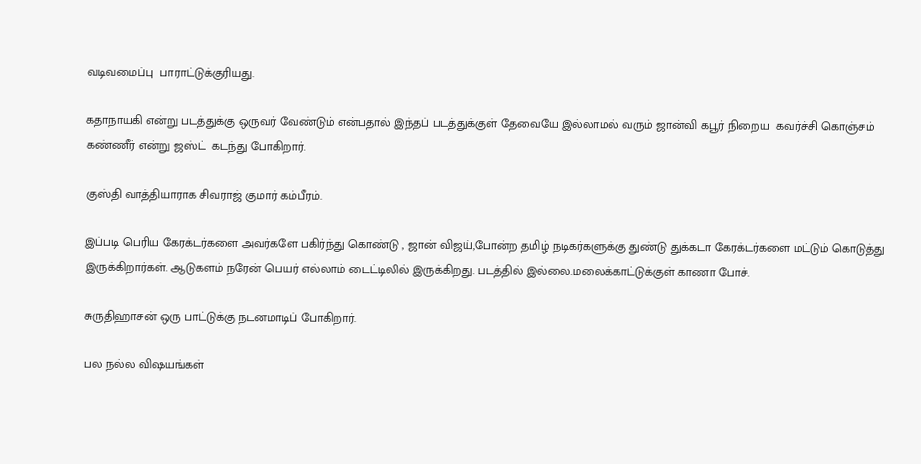வடிவமைப்பு  பாராட்டுக்குரியது.

கதாநாயகி என்று படத்துக்கு ஒருவர் வேண்டும் என்பதால் இந்தப் படத்துக்குள் தேவையே இல்லாமல் வரும் ஜான்வி கபூர் நிறைய  கவர்ச்சி கொஞ்சம் கண்ணீர் என்று ஜஸ்ட்  கடந்து போகிறார்.

குஸ்தி வாத்தியாராக சிவராஜ் குமார் கம்பீரம்.

இப்படி பெரிய கேரக்டர்களை அவர்களே பகிர்ந்து கொண்டு , ஜான் விஜய்,போன்ற தமிழ் நடிகர்களுக்கு துண்டு துக்கடா கேரக்டர்களை மட்டும் கொடுத்து இருக்கிறார்கள். ஆடுகளம் நரேன் பெயர் எல்லாம் டைட்டிலில் இருக்கிறது. படத்தில் இல்லை.மலைக்காட்டுக்குள் காணா போச்.

சுருதிஹாசன் ஒரு பாட்டுக்கு நடனமாடிப் போகிறார்.

பல நல்ல விஷயங்கள்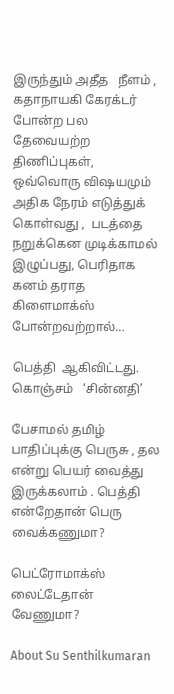இருந்தும் அதீத   நீளம் , கதாநாயகி கேரக்டர் போன்ற பல தேவையற்ற திணிப்புகள், ஒவ்வொரு விஷயமும் அதிக நேரம் எடுத்துக் கொள்வது ,  படத்தை நறுக்கென முடிக்காமல் இழுப்பது, பெரிதாக கனம் தராத கிளைமாக்ஸ் போன்றவற்றால்…

பெத்தி  ஆகிவிட்டது.  கொஞ்சம்   ‘சின்னதி’

பேசாமல் தமிழ் பாதிப்புக்கு பெருசு , தல என்று பெயர் வைத்து இருக்கலாம் . பெத்தி என்றேதான் பெரு வைக்கணுமா?

பெட்ரோமாக்ஸ் லைட்டேதான் வேணுமா?

About Su Senthilkumaran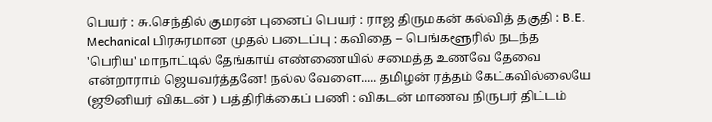பெயர் : சு.செந்தில் குமரன் புனைப் பெயர் : ராஜ திருமகன் கல்வித் தகுதி : B.E. Mechanical பிரசுரமான முதல் படைப்பு : கவிதை -- பெங்களூரில் நடந்த 'பெரிய' மாநாட்டில் தேங்காய் எண்ணையில் சமைத்த உணவே தேவை என்றாராம் ஜெயவர்த்தனே! நல்ல வேளை..... தமிழன் ரத்தம் கேட்கவில்லையே (ஜூனியர் விகடன் ) பத்திரிக்கைப் பணி : விகடன் மாணவ நிருபர் திட்டம்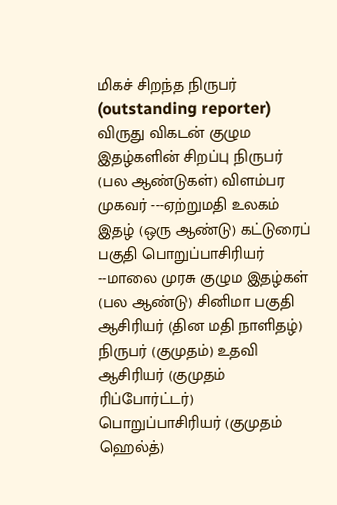மிகச் சிறந்த நிருபர் (outstanding reporter) விருது விகடன் குழும இதழ்களின் சிறப்பு நிருபர் (பல ஆண்டுகள்) விளம்பர முகவர் ---ஏற்றுமதி உலகம் இதழ் (ஒரு ஆண்டு) கட்டுரைப் பகுதி பொறுப்பாசிரியர் --மாலை முரசு குழும இதழ்கள் (பல ஆண்டு) சினிமா பகுதி ஆசிரியர் (தின மதி நாளிதழ்) நிருபர் (குமுதம்) உதவி ஆசிரியர் (குமுதம் ரிப்போர்ட்டர்) பொறுப்பாசிரியர் (குமுதம் ஹெல்த்)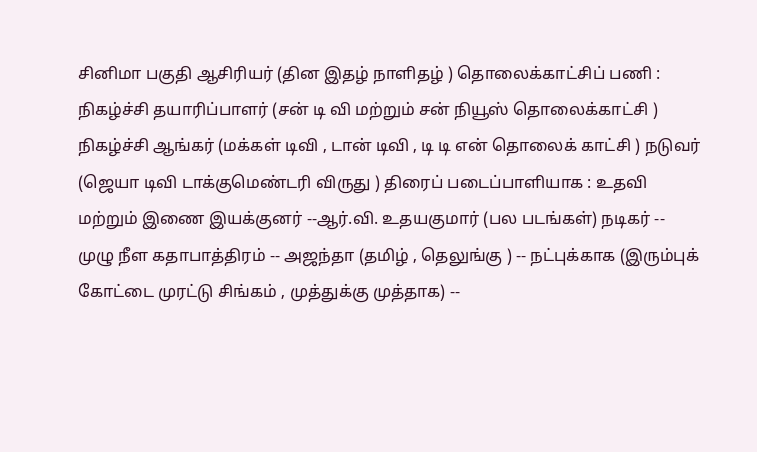சினிமா பகுதி ஆசிரியர் (தின இதழ் நாளிதழ் ) தொலைக்காட்சிப் பணி : நிகழ்ச்சி தயாரிப்பாளர் (சன் டி வி மற்றும் சன் நியூஸ் தொலைக்காட்சி ) நிகழ்ச்சி ஆங்கர் (மக்கள் டிவி , டான் டிவி , டி டி என் தொலைக் காட்சி ) நடுவர் (ஜெயா டிவி டாக்குமெண்டரி விருது ) திரைப் படைப்பாளியாக : உதவி மற்றும் இணை இயக்குனர் --ஆர்.வி. உதயகுமார் (பல படங்கள்) நடிகர் -- முழு நீள கதாபாத்திரம் -- அஜந்தா (தமிழ் , தெலுங்கு ) -- நட்புக்காக (இரும்புக் கோட்டை முரட்டு சிங்கம் , முத்துக்கு முத்தாக) --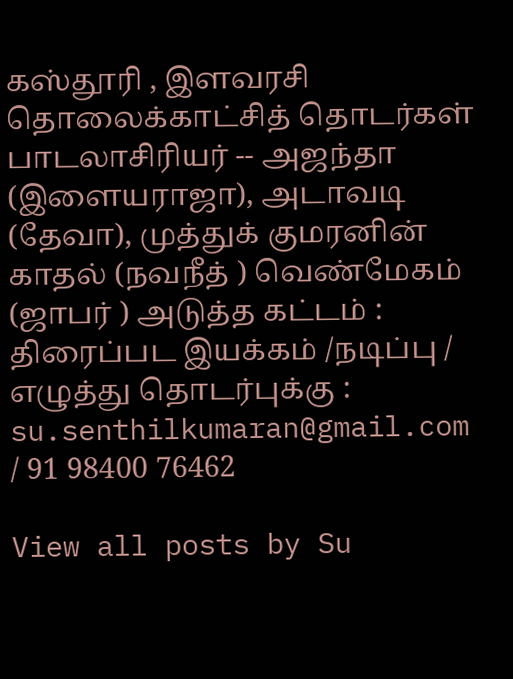கஸ்தூரி , இளவரசி தொலைக்காட்சித் தொடர்கள் பாடலாசிரியர் -- அஜந்தா (இளையராஜா), அடாவடி (தேவா), முத்துக் குமரனின் காதல் (நவநீத் ) வெண்மேகம் (ஜாபர் ) அடுத்த கட்டம் : திரைப்பட இயக்கம் /நடிப்பு / எழுத்து தொடர்புக்கு : su.senthilkumaran@gmail.com / 91 98400 76462

View all posts by Su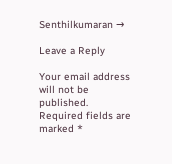Senthilkumaran →

Leave a Reply

Your email address will not be published. Required fields are marked *